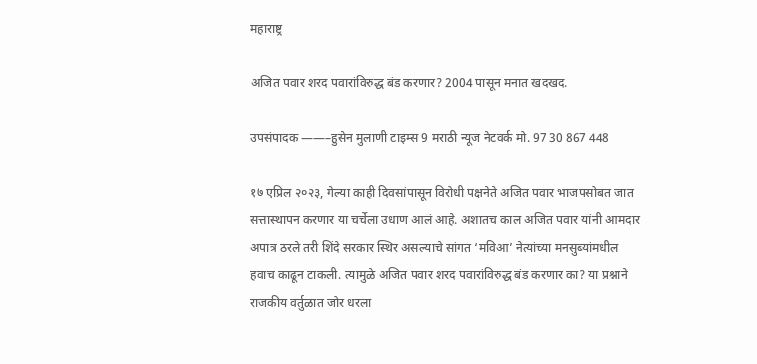महाराष्ट्र

अजित पवार शरद पवारांविरुद्ध बंड करणार? 2004 पासून मनात खदखद.

उपसंपादक ——–हुसेन मुलाणी टाइम्स 9 मराठी न्यूज नेटवर्क मो. 97 30 867 448

१७ एप्रिल २०२३, गेल्या काही दिवसांपासून विरोधी पक्षनेते अजित पवार भाजपसोबत जात सत्तास्थापन करणार या चर्चेला उधाण आलं आहे. अशातच काल अजित पवार यांनी आमदार अपात्र ठरले तरी शिंदे सरकार स्थिर असल्याचे सांगत ‘मविआ’ नेत्यांच्या मनसुब्यांमधील हवाच काढून टाकली. त्यामुळे अजित पवार शरद पवारांविरुद्ध बंड करणार का? या प्रश्नाने राजकीय वर्तुळात जोर धरला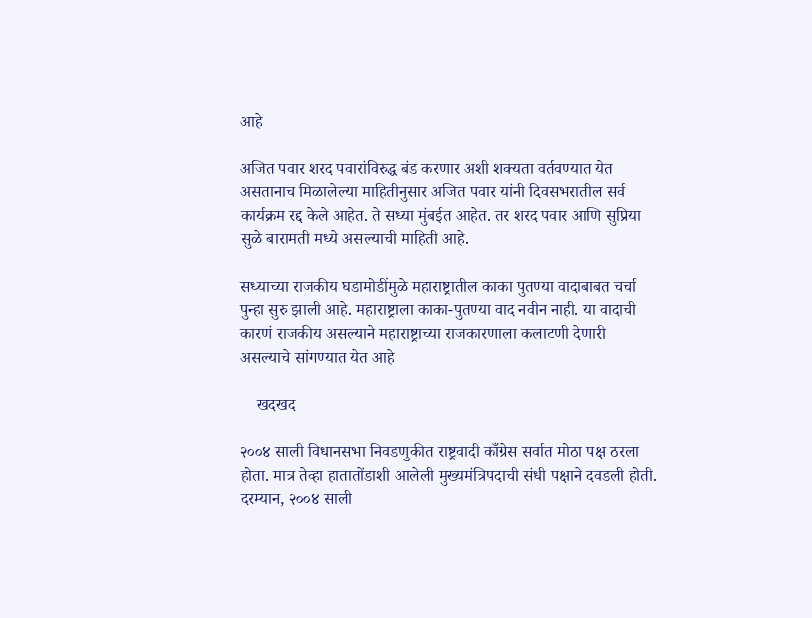आहे

अजित पवार शरद पवारांविरुद्ध बंड करणार अशी शक्यता वर्तवण्यात येत असतानाच मिळालेल्या माहितीनुसार अजित पवार यांनी दिवसभरातील सर्व कार्यक्रम रद्द केले आहेत. ते सध्या मुंबईत आहेत. तर शरद पवार आणि सुप्रिया सुळे बारामती मध्ये असल्याची माहिती आहे.

सध्याच्या राजकीय घडामोडींमुळे महाराष्ट्रातील काका पुतण्या वादाबाबत चर्चा पुन्हा सुरु झाली आहे. महाराष्ट्राला काका-पुतण्या वाद नवीन नाही. या वादाची कारणं राजकीय असल्याने महाराष्ट्राच्या राजकारणाला कलाटणी देणारी असल्याचे सांगण्यात येत आहे

    खदखद

२००४ साली विधानसभा निवडणुकीत राष्ट्रवादी काँग्रेस सर्वात मोठा पक्ष ठरला होता. मात्र तेव्हा हातातोंडाशी आलेली मुख्यमंत्रिपदाची संधी पक्षाने दवडली होती. दरम्यान, २००४ साली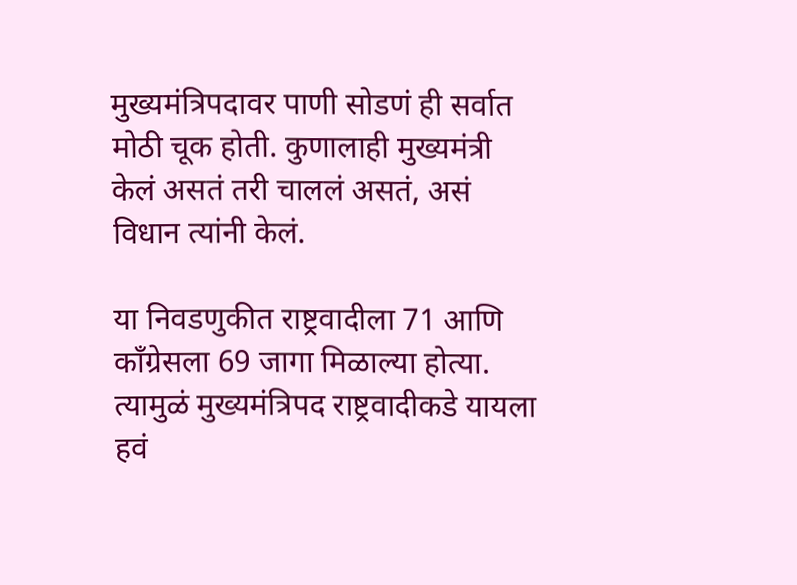मुख्यमंत्रिपदावर पाणी सोडणं ही सर्वात मोठी चूक होती. कुणालाही मुख्यमंत्री केलं असतं तरी चाललं असतं, असं विधान त्यांनी केलं.

या निवडणुकीत राष्ट्रवादीला 71 आणि काँग्रेसला 69 जागा मिळाल्या होत्या. त्यामुळं मुख्यमंत्रिपद राष्ट्रवादीकडे यायला हवं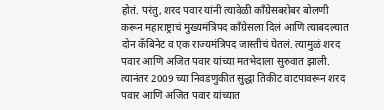होतं. परंतु, शरद पवार यांनी त्यावेळी काँग्रेसबरोबर बोलणी करून महाराष्ट्राचं मुख्यमंत्रिपद काँग्रेसला दिलं आणि त्याबदल्यात दोन कॅबिनेट व एक राज्यमंत्रिपद जास्तीचं घेतलं. त्यामुळं शरद पवार आणि अजित पवार यांच्या मतभेदाला सुरुवात झाली. त्यानंतर 2009 च्या निवडणुकीत सुद्धा तिकीट वाटपावरून शरद पवार आणि अजित पवार यांच्यात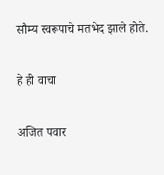सौम्य स्वरूपाचे मतभेद झाले होते.

हे ही वाचा

अजित पवार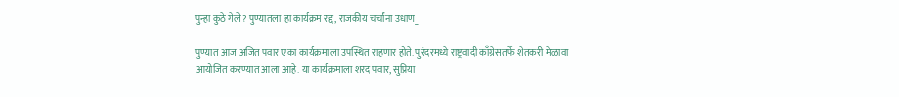पुन्हा कुठे गेले? पुण्यातला हा कार्यक्रम रद्द, राजकीय चर्चांना उधाण_

पुण्यात आज अजित पवार एका कार्यक्रमाला उपस्थित राहणार होते. पुरंदरमध्ये राष्ट्रवादी काँग्रेसतर्फे शेतकरी मेळावा आयोजित करण्यात आला आहे. या कार्यक्रमाला शरद पवार, सुप्रिया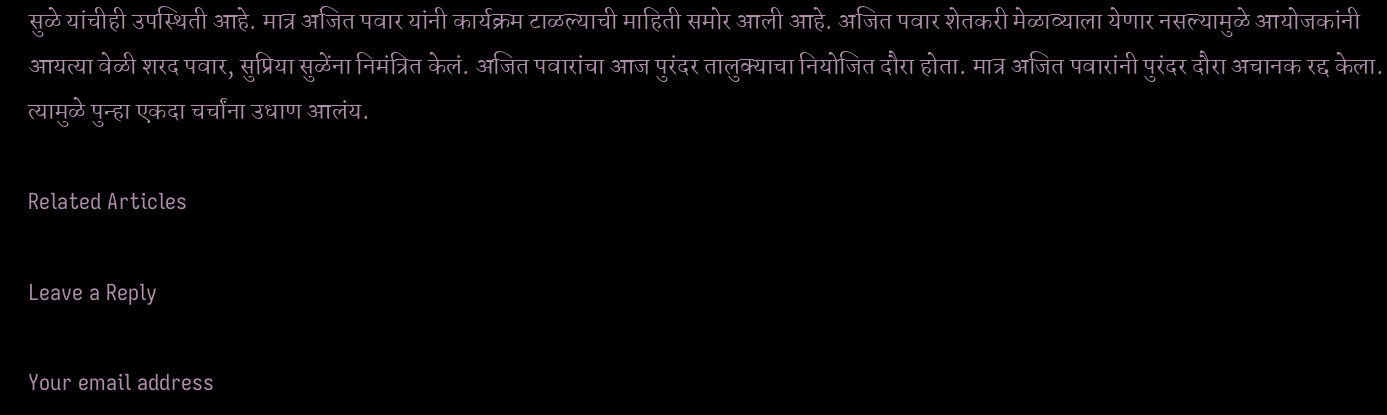सुळे यांचीही उपस्थिती आहे. मात्र अजित पवार यांनी कार्यक्रम टाळल्याची माहिती समोर आली आहे. अजित पवार शेतकरी मेळाव्याला येणार नसल्यामुळे आयोजकांनी आयत्या वेळी शरद पवार, सुप्रिया सुळेंना निमंत्रित केलं. अजित पवारांचा आज पुरंदर तालुक्याचा नियोजित दौरा होता. मात्र अजित पवारांनी पुरंदर दौरा अचानक रद्द केला. त्यामुळे पुन्हा एकदा चर्चांना उधाण आलंय.

Related Articles

Leave a Reply

Your email address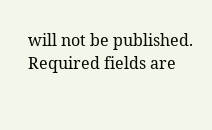will not be published. Required fields are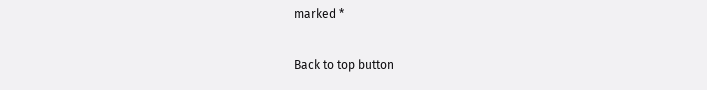marked *

Back to top button